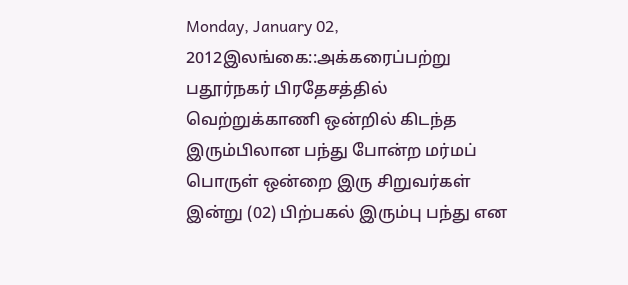Monday, January 02, 2012இலங்கை::அக்கரைப்பற்று பதூர்நகர் பிரதேசத்தில் வெற்றுக்காணி ஒன்றில் கிடந்த இரும்பிலான பந்து போன்ற மர்மப் பொருள் ஒன்றை இரு சிறுவர்கள் இன்று (02) பிற்பகல் இரும்பு பந்து என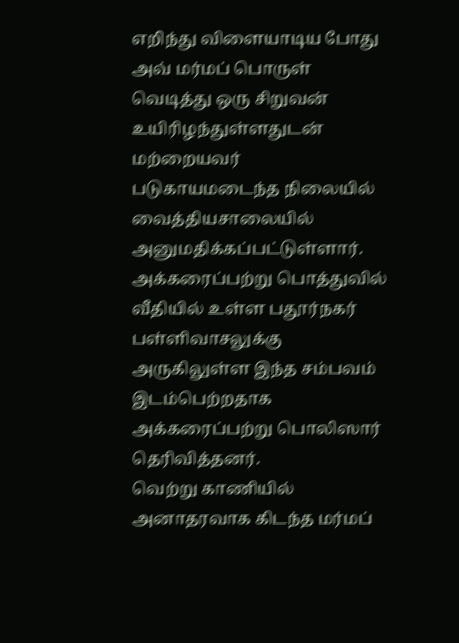எறிந்து விளையாடிய போது அவ் மர்மப் பொருள் வெடித்து ஒரு சிறுவன் உயிரிழந்துள்ளதுடன் மற்றையவர் படுகாயமடைந்த நிலையில் வைத்தியசாலையில் அனுமதிக்கப்பட்டுள்ளார்.
அக்கரைப்பற்று பொத்துவில் வீதியில் உள்ள பதூர்நகர் பள்ளிவாசலுக்கு அருகிலுள்ள இந்த சம்பவம் இடம்பெற்றதாக அக்கரைப்பற்று பொலிஸார் தெரிவித்தனர்.
வெற்று காணியில் அனாதரவாக கிடந்த மர்மப்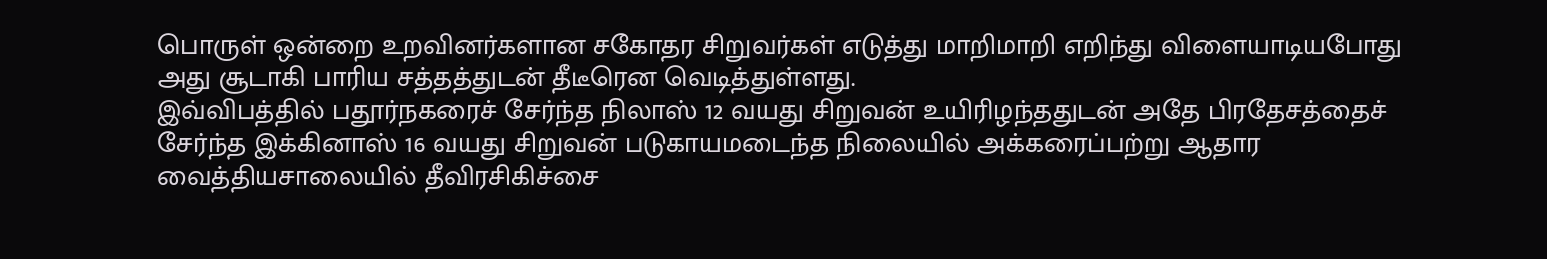பொருள் ஒன்றை உறவினர்களான சகோதர சிறுவர்கள் எடுத்து மாறிமாறி எறிந்து விளையாடியபோது அது சூடாகி பாரிய சத்தத்துடன் தீடீரென வெடித்துள்ளது.
இவ்விபத்தில் பதூர்நகரைச் சேர்ந்த நிலாஸ் 12 வயது சிறுவன் உயிரிழந்ததுடன் அதே பிரதேசத்தைச் சேர்ந்த இக்கினாஸ் 16 வயது சிறுவன் படுகாயமடைந்த நிலையில் அக்கரைப்பற்று ஆதார வைத்தியசாலையில் தீவிரசிகிச்சை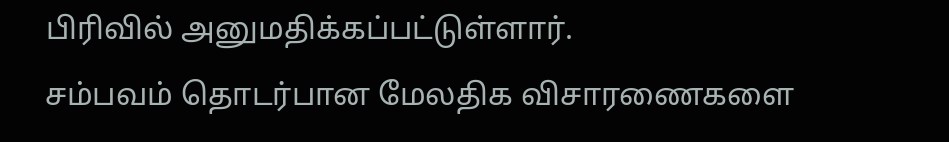பிரிவில் அனுமதிக்கப்பட்டுள்ளார்.
சம்பவம் தொடர்பான மேலதிக விசாரணைகளை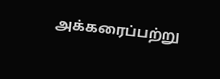அக்கரைப்பற்று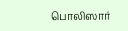பொலிஸார்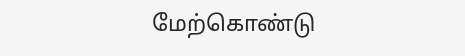மேற்கொண்டு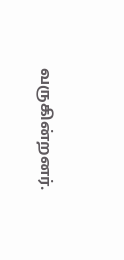வருகின்றனர்.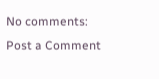No comments:
Post a Comment